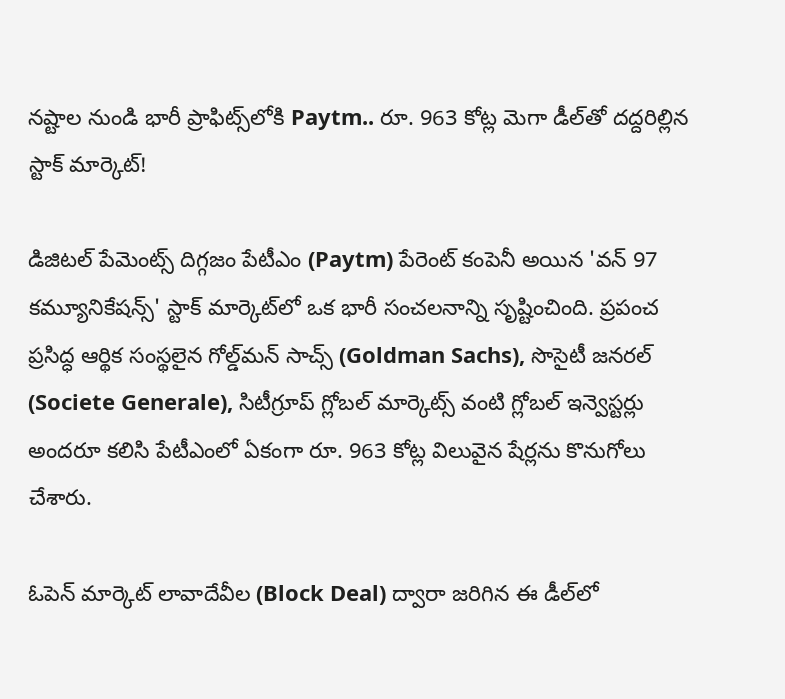నష్టాల నుండి భారీ ప్రాఫిట్స్‌లోకి Paytm.. రూ. 963 కోట్ల మెగా డీల్‌తో దద్దరిల్లిన స్టాక్ మార్కెట్!

డిజిటల్ పేమెంట్స్ దిగ్గజం పేటీఎం (Paytm) పేరెంట్ కంపెనీ అయిన 'వన్ 97 కమ్యూనికేషన్స్' స్టాక్ మార్కెట్‌లో ఒక భారీ సంచలనాన్ని సృష్టించింది. ప్రపంచ ప్రసిద్ధ ఆర్థిక సంస్థలైన గోల్డ్‌మన్ సాచ్స్ (Goldman Sachs), సొసైటీ జనరల్ (Societe Generale), సిటీగ్రూప్ గ్లోబల్ మార్కెట్స్ వంటి గ్లోబల్ ఇన్వెస్టర్లు అందరూ కలిసి పేటీఎంలో ఏకంగా రూ. 963 కోట్ల విలువైన షేర్లను కొనుగోలు చేశారు.

ఓపెన్ మార్కెట్ లావాదేవీల (Block Deal) ద్వారా జరిగిన ఈ డీల్‌లో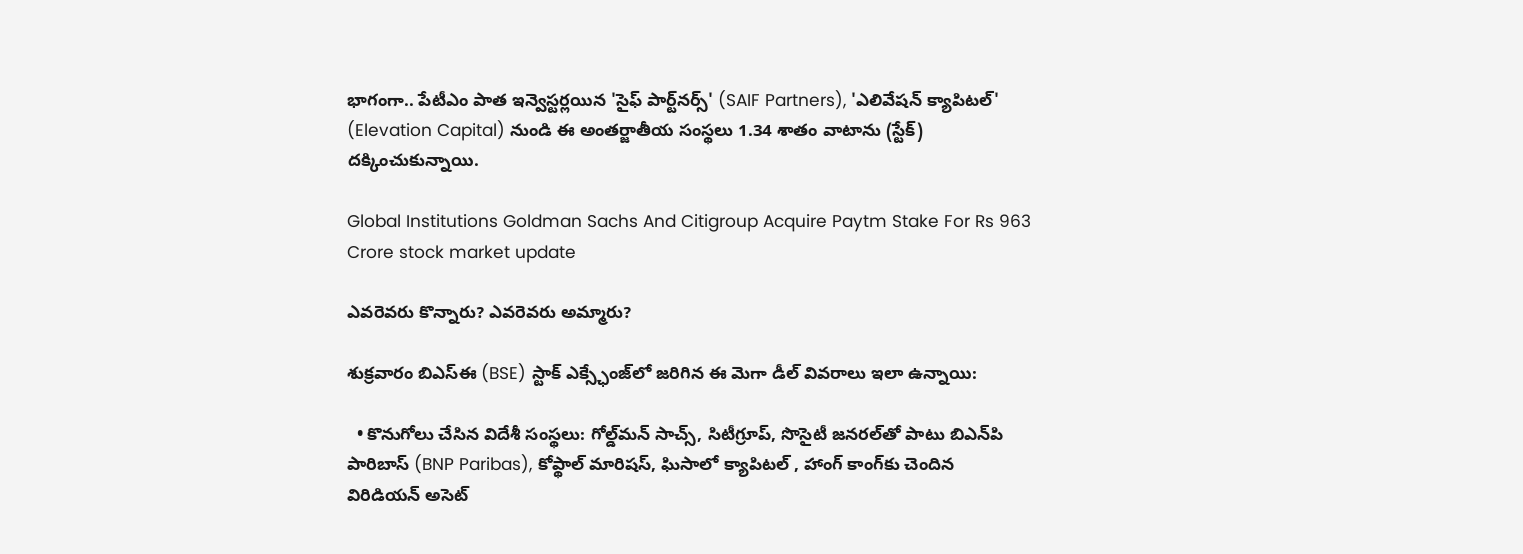భాగంగా.. పేటీఎం పాత ఇన్వెస్టర్లయిన 'సైఫ్ పార్ట్‌నర్స్' (SAIF Partners), 'ఎలివేషన్ క్యాపిటల్' (Elevation Capital) నుండి ఈ అంతర్జాతీయ సంస్థలు 1.34 శాతం వాటాను (స్టేక్) దక్కించుకున్నాయి.

Global Institutions Goldman Sachs And Citigroup Acquire Paytm Stake For Rs 963 Crore stock market update

ఎవరెవరు కొన్నారు? ఎవరెవరు అమ్మారు?

శుక్రవారం బిఎస్‌ఈ (BSE) స్టాక్ ఎక్స్ఛేంజ్‌లో జరిగిన ఈ మెగా డీల్ వివరాలు ఇలా ఉన్నాయి:

  • కొనుగోలు చేసిన విదేశీ సంస్థలు: గోల్డ్‌మన్ సాచ్స్, సిటీగ్రూప్, సొసైటీ జనరల్‌తో పాటు బిఎన్‌పి పారిబాస్ (BNP Paribas), కోప్థాల్ మారిషస్, ఘిసాలో క్యాపిటల్ , హాంగ్ కాంగ్‌కు చెందిన విరిడియన్ అసెట్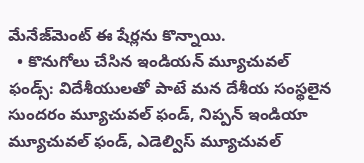మేనేజ్‌మెంట్ ఈ షేర్లను కొన్నాయి.
  • కొనుగోలు చేసిన ఇండియన్ మ్యూచువల్ ఫండ్స్: విదేశీయులతో పాటే మన దేశీయ సంస్థలైన సుందరం మ్యూచువల్ ఫండ్, నిప్పన్ ఇండియా మ్యూచువల్ ఫండ్, ఎడెల్విస్ మ్యూచువల్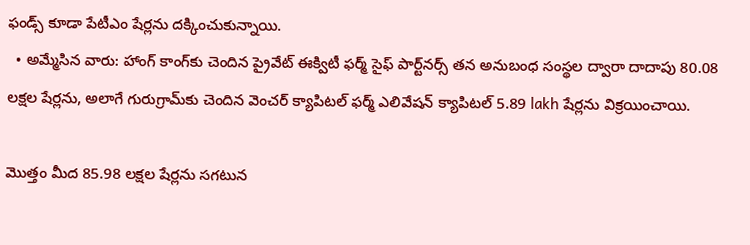ఫండ్స్ కూడా పేటీఎం షేర్లను దక్కించుకున్నాయి.
  • అమ్మేసిన వారు: హాంగ్ కాంగ్‌కు చెందిన ప్రైవేట్ ఈక్విటీ ఫర్మ్ సైఫ్ పార్ట్‌నర్స్ తన అనుబంధ సంస్థల ద్వారా దాదాపు 80.08 లక్షల షేర్లను, అలాగే గురుగ్రామ్‌కు చెందిన వెంచర్ క్యాపిటల్ ఫర్మ్ ఎలివేషన్ క్యాపిటల్ 5.89 lakh షేర్లను విక్రయించాయి.

మొత్తం మీద 85.98 లక్షల షేర్లను సగటున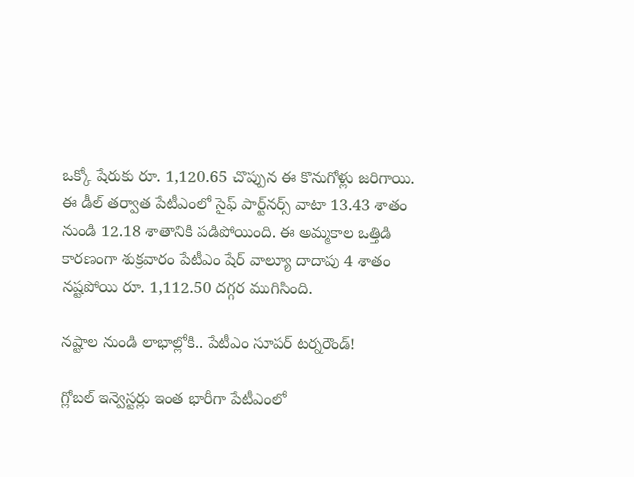ఒక్కో షేరుకు రూ. 1,120.65 చొప్పున ఈ కొనుగోళ్లు జరిగాయి. ఈ డీల్ తర్వాత పేటీఎంలో సైఫ్ పార్ట్‌నర్స్ వాటా 13.43 శాతం నుండి 12.18 శాతానికి పడిపోయింది. ఈ అమ్మకాల ఒత్తిడి కారణంగా శుక్రవారం పేటీఎం షేర్ వాల్యూ దాదాపు 4 శాతం నష్టపోయి రూ. 1,112.50 దగ్గర ముగిసింది.

నష్టాల నుండి లాభాల్లోకి.. పేటీఎం సూపర్ టర్నరౌండ్!

గ్లోబల్ ఇన్వెస్టర్లు ఇంత భారీగా పేటీఎంలో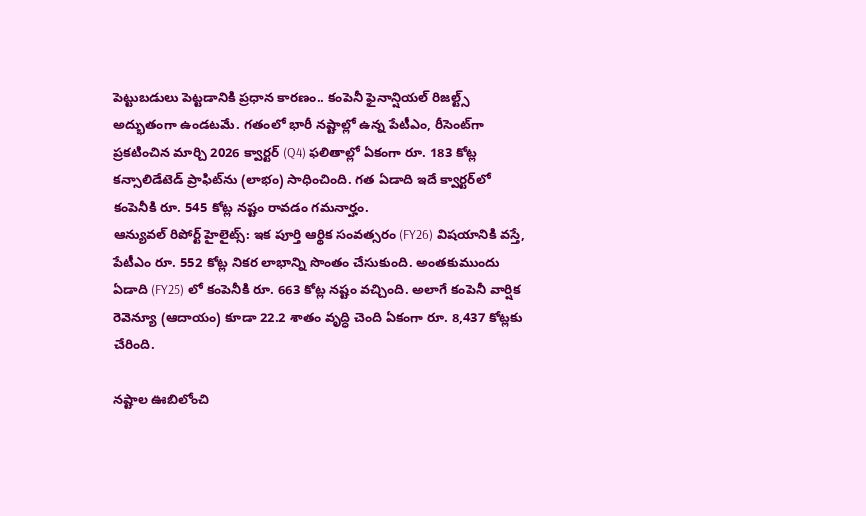పెట్టుబడులు పెట్టడానికి ప్రధాన కారణం.. కంపెనీ ఫైనాన్షియల్ రిజల్ట్స్ అద్భుతంగా ఉండటమే. గతంలో భారీ నష్టాల్లో ఉన్న పేటీఎం, రీసెంట్‌గా ప్రకటించిన మార్చి 2026 క్వార్టర్ (Q4) ఫలితాల్లో ఏకంగా రూ. 183 కోట్ల కన్సాలిడేటెడ్ ప్రాఫిట్‌ను (లాభం) సాధించింది. గత ఏడాది ఇదే క్వార్టర్‌లో కంపెనీకి రూ. 545 కోట్ల నష్టం రావడం గమనార్హం.
ఆన్యువల్ రిపోర్ట్ హైలైట్స్: ఇక పూర్తి ఆర్థిక సంవత్సరం (FY26) విషయానికి వస్తే, పేటీఎం రూ. 552 కోట్ల నికర లాభాన్ని సొంతం చేసుకుంది. అంతకుముందు ఏడాది (FY25) లో కంపెనీకి రూ. 663 కోట్ల నష్టం వచ్చింది. అలాగే కంపెనీ వార్షిక రెవెన్యూ (ఆదాయం) కూడా 22.2 శాతం వృద్ధి చెంది ఏకంగా రూ. 8,437 కోట్లకు చేరింది.

నష్టాల ఊబిలోంచి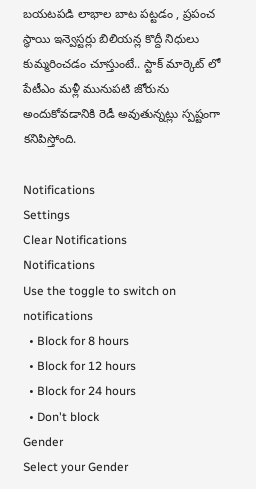బయటపడి లాభాల బాట పట్టడం , ప్రపంచ స్థాయి ఇన్వెస్టర్లు బిలియన్ల కొద్దీ నిధులు కుమ్మరించడం చూస్తుంటే.. స్టాక్ మార్కెట్ లో పేటీఎం మళ్లీ మునుపటి జోరును అందుకోవడానికి రెడీ అవుతున్నట్లు స్పష్టంగా కనిపిస్తోంది.

Notifications
Settings
Clear Notifications
Notifications
Use the toggle to switch on notifications
  • Block for 8 hours
  • Block for 12 hours
  • Block for 24 hours
  • Don't block
Gender
Select your Gender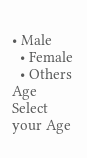• Male
  • Female
  • Others
Age
Select your Age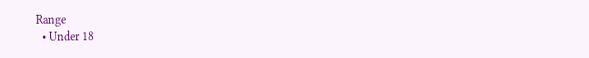Range
  • Under 18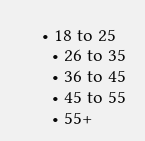• 18 to 25
  • 26 to 35
  • 36 to 45
  • 45 to 55
  • 55+